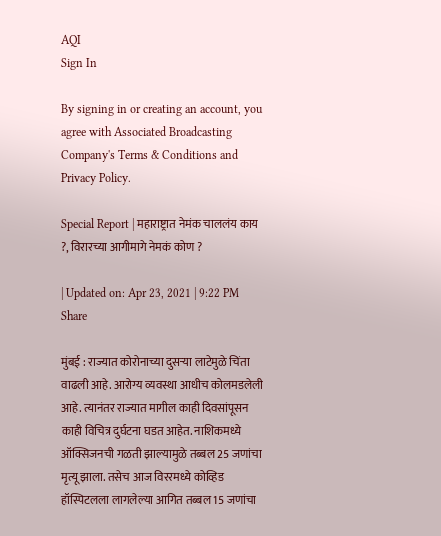AQI
Sign In

By signing in or creating an account, you agree with Associated Broadcasting Company's Terms & Conditions and Privacy Policy.

Special Report | महाराष्ट्रात नेमंक चाललंय काय ?, विरारच्या आगीमागे नेमकं कोण ?

| Updated on: Apr 23, 2021 | 9:22 PM
Share

मुंबई : राज्यात कोरोनाच्या दुसऱ्या लाटेमुळे चिंता वाढली आहे. आरोग्य व्यवस्था आधीच कोलमडलेली आहे. त्यानंतर राज्यात मागील काही दिवसांपूसन काही विचित्र दुर्घटना घडत आहेत. नाशिकमध्ये ऑक्सिजनची गळती झाल्यामुळे तब्बल 25 जणांचा मृत्यू झाला. तसेच आज विररमध्ये कोव्हिड हॉस्पिटलला लागलेल्या आगित तब्बल 15 जणांचा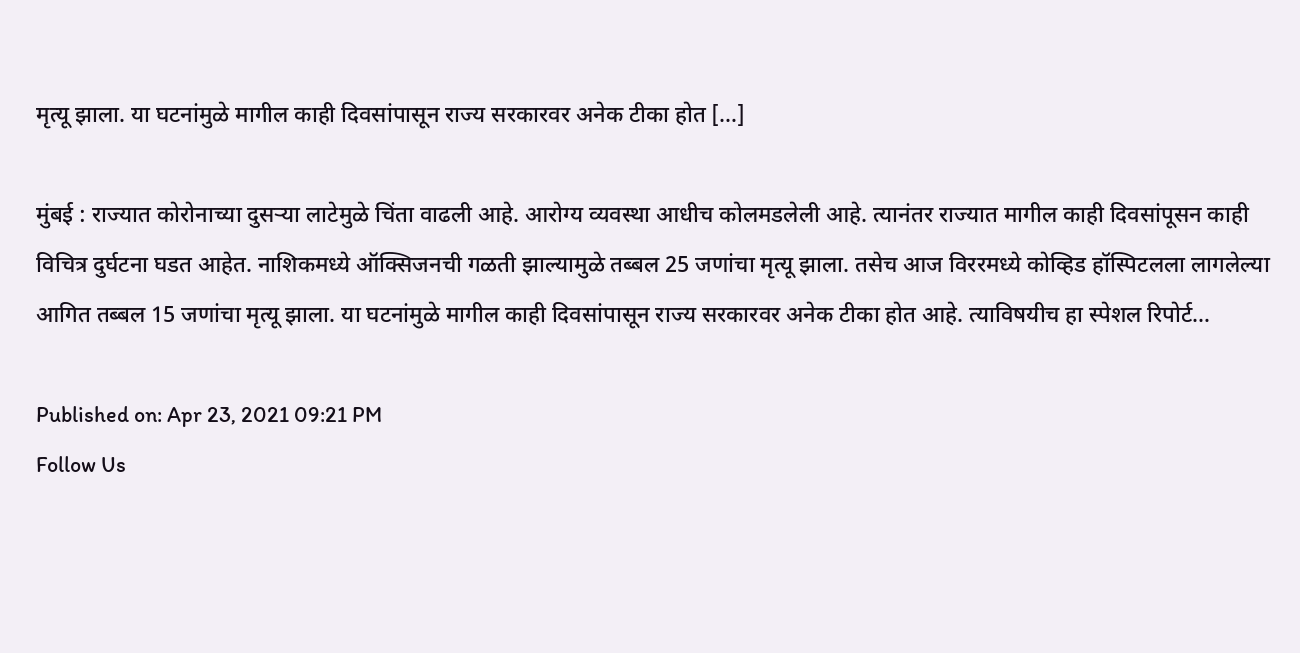मृत्यू झाला. या घटनांमुळे मागील काही दिवसांपासून राज्य सरकारवर अनेक टीका होत […]

मुंबई : राज्यात कोरोनाच्या दुसऱ्या लाटेमुळे चिंता वाढली आहे. आरोग्य व्यवस्था आधीच कोलमडलेली आहे. त्यानंतर राज्यात मागील काही दिवसांपूसन काही विचित्र दुर्घटना घडत आहेत. नाशिकमध्ये ऑक्सिजनची गळती झाल्यामुळे तब्बल 25 जणांचा मृत्यू झाला. तसेच आज विररमध्ये कोव्हिड हॉस्पिटलला लागलेल्या आगित तब्बल 15 जणांचा मृत्यू झाला. या घटनांमुळे मागील काही दिवसांपासून राज्य सरकारवर अनेक टीका होत आहे. त्याविषयीच हा स्पेशल रिपोर्ट…

Published on: Apr 23, 2021 09:21 PM
Follow Us